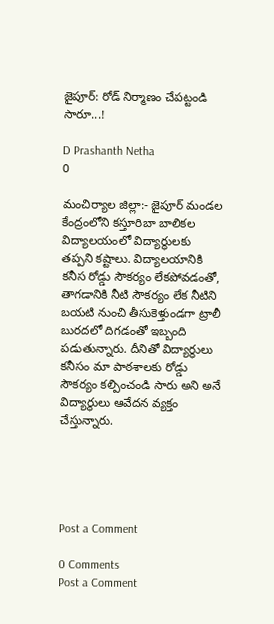జైపూర్: రోడ్ నిర్మాణం చేపట్టండి సారూ...!

D Prashanth Netha
0

మంచిర్యాల జిల్లా:- జైపూర్ మండల కేంద్రంలోని కస్తూరిబా బాలికల విద్యాలయంలో విద్యార్థులకు తప్పని కష్టాలు. విద్యాలయానికి కనీస రోడ్డు సౌకర్యం లేకపోవడంతో, తాగడానికి నీటి సౌకర్యం లేక నీటిని బయటి నుంచి తీసుకెళ్తుండగా ట్రాలీ బురదలో దిగడంతో ఇబ్బంది పడుతున్నారు. దీనితో విద్యార్థులు కనీసం మా పాఠశాలకు రోడ్డు సౌకర్యం కల్పించండి సారు అని అనే విద్యార్థులు ఆవేదన వ్యక్తం చేస్తున్నారు.





Post a Comment

0 Comments
Post a Comment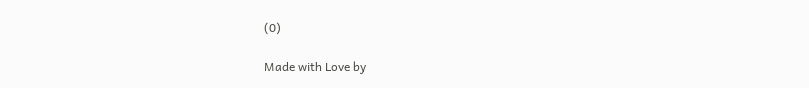(0)

Made with Love by